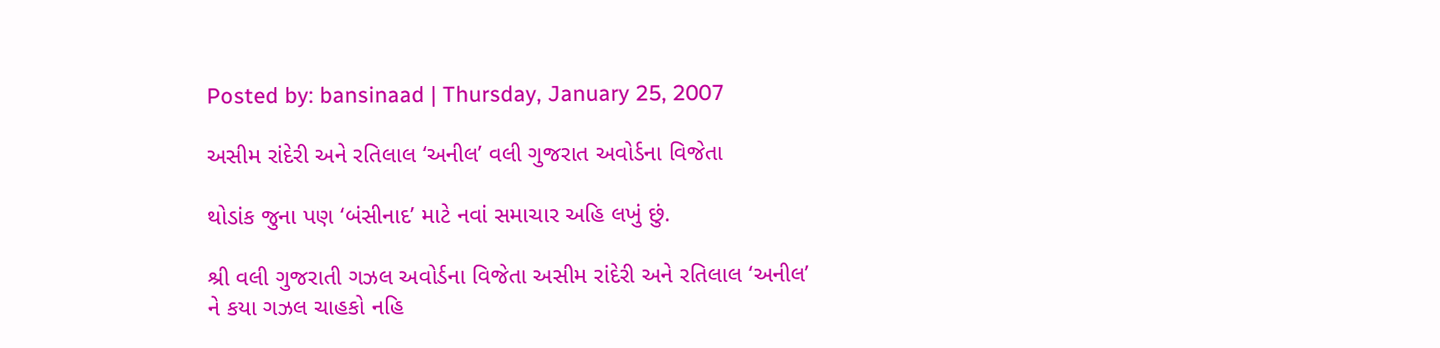Posted by: bansinaad | Thursday, January 25, 2007

અસીમ રાંદેરી અને રતિલાલ ‘અનીલ’ વલી ગુજરાત અવોર્ડના વિજેતા

થોડાંક જુના પણ ‘બંસીનાદ’ માટે નવાં સમાચાર અહિ લખું છું.

શ્રી વલી ગુજરાતી ગઝલ અવોર્ડના વિજેતા અસીમ રાંદેરી અને રતિલાલ ‘અનીલ’ ને કયા ગઝલ ચાહકો નહિ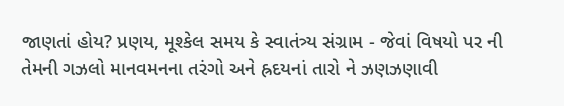જાણતાં હોય? પ્રણય, મૂશ્કેલ સમય કે સ્વાતંત્ર્ય સંગ્રામ - જેવાં વિષયો પર ની તેમની ગઝલો માનવમનના તરંગો અને હ્રદયનાં તારો ને ઝણઝણાવી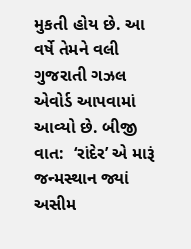મુકતી હોય છે. આ વર્ષે તેમને વલી ગુજરાતી ગઝલ એવોર્ડ આપવામાં આવ્યો છે. બીજી વાત:  ‘રાંદેર’ એ મારૂં જન્મસ્થાન જ્યાં અસીમ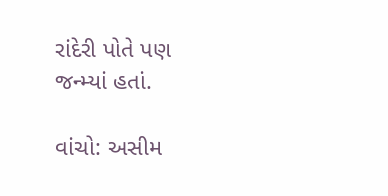રાંદેરી પોતે પણ જન્મ્યાં હતાં.

વાંચો: અસીમ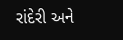રાંદેરી અને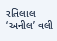રતિલાલ ‘અનીલ’ વલી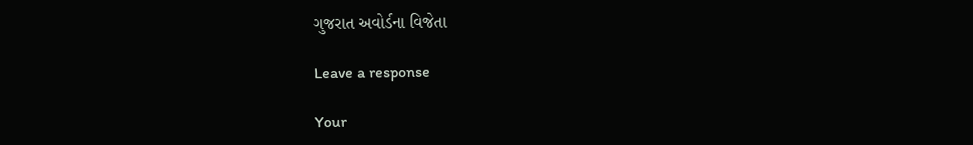ગુજરાત અવોર્ડના વિજેતા

Leave a response

Your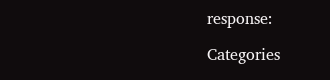response:

Categories